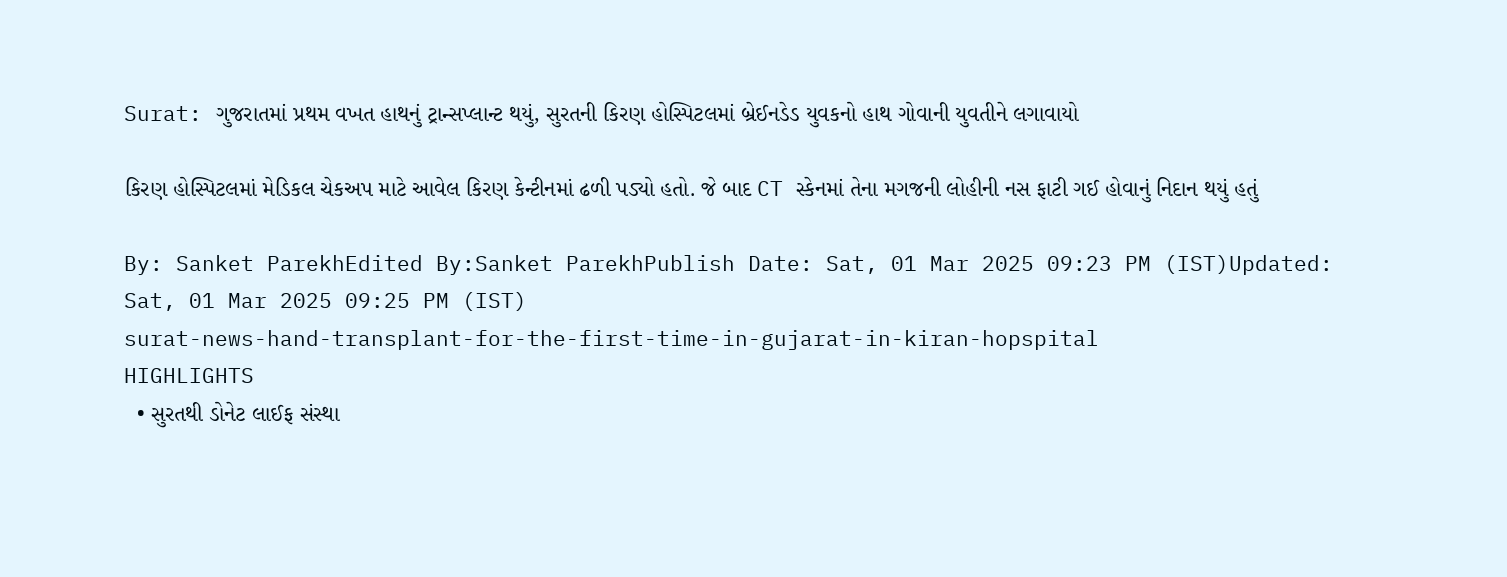Surat: ગુજરાતમાં પ્રથમ વખત હાથનું ટ્રાન્સપ્લાન્ટ થયું, સુરતની કિરણ હોસ્પિટલમાં બ્રેઈનડેડ યુવકનો હાથ ગોવાની યુવતીને લગાવાયો

કિરણ હોસ્પિટલમાં મેડિકલ ચેકઅપ માટે આવેલ કિરણ કેન્ટીનમાં ઢળી પડ્યો હતો. જે બાદ CT સ્કેનમાં તેના મગજની લોહીની નસ ફાટી ગઈ હોવાનું નિદાન થયું હતું

By: Sanket ParekhEdited By:Sanket ParekhPublish Date: Sat, 01 Mar 2025 09:23 PM (IST)Updated: Sat, 01 Mar 2025 09:25 PM (IST)
surat-news-hand-transplant-for-the-first-time-in-gujarat-in-kiran-hopspital
HIGHLIGHTS
  • સુરતથી ડોનેટ લાઈફ સંસ્થા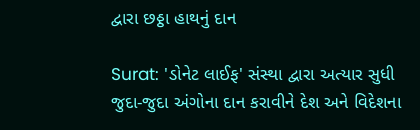દ્વારા છઠ્ઠા હાથનું દાન

Surat: 'ડોનેટ લાઈફ' સંસ્થા દ્વારા અત્યાર સુધી જુદા-જુદા અંગોના દાન કરાવીને દેશ અને વિદેશના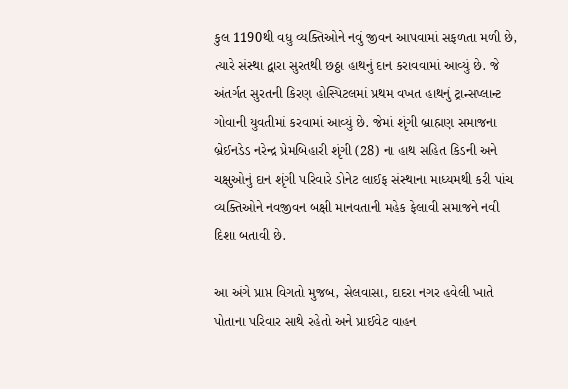કુલ 1190થી વધુ વ્યક્તિઓને નવું જીવન આપવામાં સફળતા મળી છે, ત્યારે સંસ્થા દ્વારા સુરતથી છઠ્ઠા હાથનું દાન કરાવવામાં આવ્યું છે. જે અંતર્ગત સુરતની કિરણ હોસ્પિટલમાં પ્રથમ વખત હાથનું ટ્રાન્સપ્લાન્ટ ગોવાની યુવતીમાં કરવામાં આવ્યું છે. જેમાં શૃંગી બ્રાહ્મણ સમાજના બ્રેઈનડેડ નરેન્દ્ર પ્રેમબિહારી શૃંગી (28) ના હાથ સહિત કિડની અને ચક્ષુઓનું દાન શૃંગી પરિવારે ડોનેટ લાઈફ સંસ્થાના માધ્યમથી કરી પાંચ વ્યક્તિઓને નવજીવન બક્ષી માનવતાની મહેક ફેલાવી સમાજને નવી દિશા બતાવી છે.

આ અંગે પ્રાપ્ત વિગતો મુજબ, સેલવાસા, દાદરા નગર હવેલી ખાતે પોતાના પરિવાર સાથે રહેતો અને પ્રાઈવેટ વાહન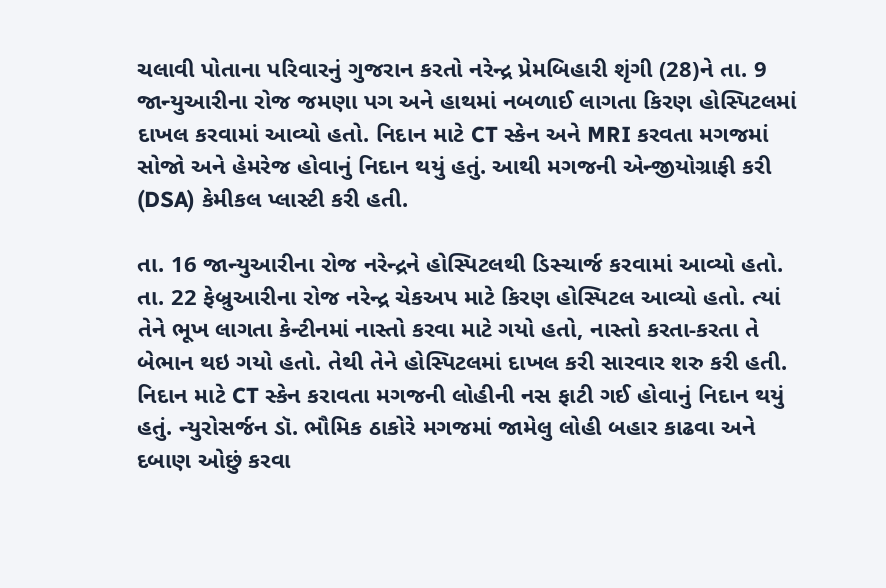ચલાવી પોતાના પરિવારનું ગુજરાન કરતો નરેન્દ્ર પ્રેમબિહારી શૃંગી (28)ને તા. 9 જાન્યુઆરીના રોજ જમણા પગ અને હાથમાં નબળાઈ લાગતા કિરણ હોસ્પિટલમાં દાખલ કરવામાં આવ્યો હતો. નિદાન માટે CT સ્કેન અને MRI કરવતા મગજમાં સોજો અને હેમરેજ હોવાનું નિદાન થયું હતું. આથી મગજની એન્જીયોગ્રાફી કરી (DSA) કેમીકલ પ્લાસ્ટી કરી હતી.

તા. 16 જાન્યુઆરીના રોજ નરેન્દ્રને હોસ્પિટલથી ડિસ્ચાર્જ કરવામાં આવ્યો હતો. તા. 22 ફેબ્રુઆરીના રોજ નરેન્દ્ર ચેકઅપ માટે કિરણ હોસ્પિટલ આવ્યો હતો. ત્યાં તેને ભૂખ લાગતા કેન્ટીનમાં નાસ્તો કરવા માટે ગયો હતો, નાસ્તો કરતા-કરતા તે બેભાન થઇ ગયો હતો. તેથી તેને હોસ્પિટલમાં દાખલ કરી સારવાર શરુ કરી હતી. નિદાન માટે CT સ્કેન કરાવતા મગજની લોહીની નસ ફાટી ગઈ હોવાનું નિદાન થયું હતું. ન્યુરોસર્જન ડૉ. ભૌમિક ઠાકોરે મગજમાં જામેલુ લોહી બહાર કાઢવા અને દબાણ ઓછું કરવા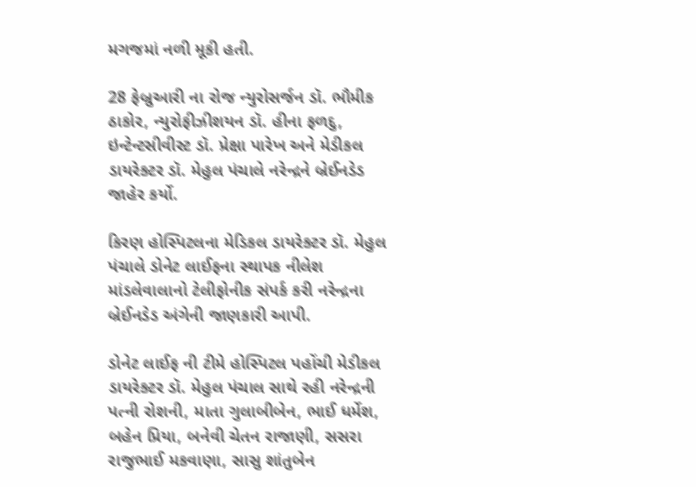મગજમાં નળી મૂકી હતી.

28 ફેબ્રુઆરી ના રોજ ન્યુરોસર્જન ડૉ. ભૌમીક ઠાકોર, ન્યુરોફીઝીશયન ડૉ. હીના ફળદુ, ઇન્ટેન્ટસીવીસ્ટ ડૉ. પ્રેક્ષા પારેખ અને મેડીકલ ડાયરેક્ટર ડૉ. મેહુલ પંચાલે નરેન્દ્રને બ્રેઈનડેડ જાહેર કર્યો.

કિરણ હોસ્પિટલના મેડિકલ ડાયરેક્ટર ડૉ. મેહુલ પંચાલે ડોનેટ લાઈફના સ્થાપક નીલેશ માંડલેવાલાનો ટેલીફોનીક સંપર્ક કરી નરેન્દ્રના બ્રેઈનડેડ અંગેની જાણકારી આપી.

ડોનેટ લાઈફ ની ટીમે હોસ્પિટલ પહોંચી મેડીકલ ડાયરેક્ટર ડૉ. મેહુલ પંચાલ સાથે રહી નરેન્દ્રની પત્ની રોશની, માતા ગુલાબીબેન, ભાઈ ધર્મેશ, બહેન પ્રિયા, બનેવી ચેતન રાજાણી, સસરા રાજુભાઈ મકવાણા, સાસુ શાંતુબેન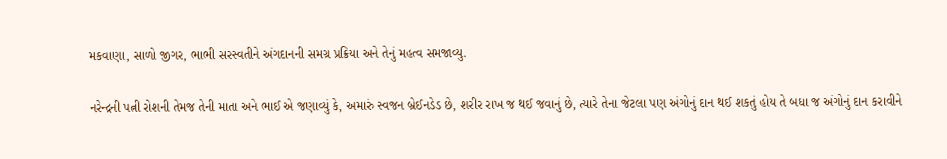મકવાણા, સાળો જીગર, ભાભી સરસ્વતીને અંગદાનની સમગ્ર પ્રક્રિયા અને તેનું મહત્વ સમજાવ્યુ.

નરેન્દ્રની પત્ની રોશની તેમજ તેની માતા અને ભાઈ એ જણાવ્યું કે, અમારું સ્વજન બ્રેઈનડેડ છે, શરીર રાખ જ થઈ જવાનું છે, ત્યારે તેના જેટલા પણ અંગોનું દાન થઈ શકતું હોય તે બધા જ અંગોનું દાન કરાવીને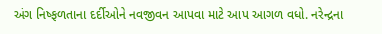અંગ નિષ્ફળતાના દર્દીઓને નવજીવન આપવા માટે આપ આગળ વધો. નરેન્દ્રના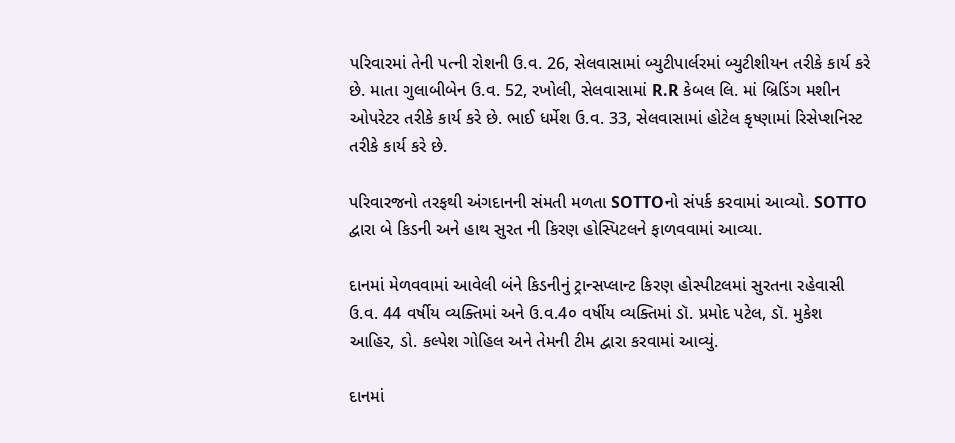પરિવારમાં તેની પત્ની રોશની ઉ.વ. 26, સેલવાસામાં બ્યુટીપાર્લરમાં બ્યુટીશીયન તરીકે કાર્ય કરે છે. માતા ગુલાબીબેન ઉ.વ. 52, રખોલી, સેલવાસામાં R.R કેબલ લિ. માં બ્રિડિંગ મશીન ઓપરેટર તરીકે કાર્ય કરે છે. ભાઈ ધર્મેશ ઉ.વ. 33, સેલવાસામાં હોટેલ કૃષ્ણામાં રિસેપ્શનિસ્ટ તરીકે કાર્ય કરે છે.

પરિવારજનો તરફથી અંગદાનની સંમતી મળતા SOTTOનો સંપર્ક કરવામાં આવ્યો. SOTTO દ્વારા બે કિડની અને હાથ સુરત ની કિરણ હોસ્પિટલને ફાળવવામાં આવ્યા.

દાનમાં મેળવવામાં આવેલી બંને કિડનીનું ટ્રાન્સપ્લાન્ટ કિરણ હોસ્પીટલમાં સુરતના રહેવાસી ઉ.વ. 44 વર્ષીય વ્યક્તિમાં અને ઉ.વ.4૦ વર્ષીય વ્યક્તિમાં ડૉ. પ્રમોદ પટેલ, ડૉ. મુકેશ આહિર, ડો. કલ્પેશ ગોહિલ અને તેમની ટીમ દ્વારા કરવામાં આવ્યું.

દાનમાં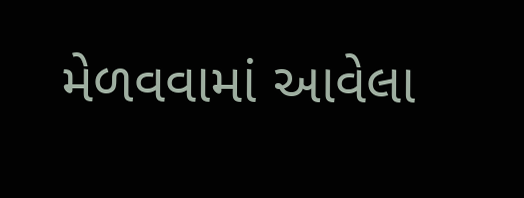મેળવવામાં આવેલા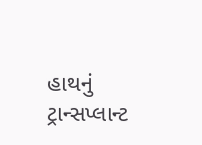હાથનું ટ્રાન્સપ્લાન્ટ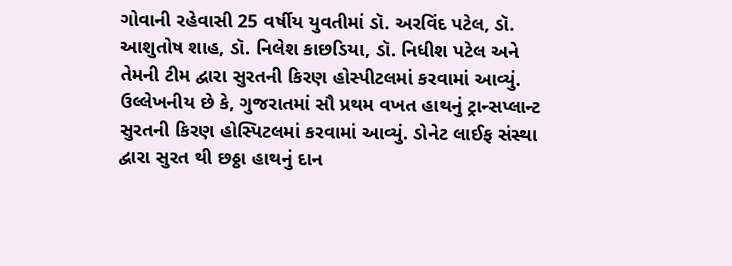ગોવાની રહેવાસી 25 વર્ષીય યુવતીમાં ડૉ. અરવિંદ પટેલ, ડૉ. આશુતોષ શાહ, ડૉ. નિલેશ કાછડિયા, ડૉ. નિધીશ પટેલ અને તેમની ટીમ દ્વારા સુરતની કિરણ હોસ્પીટલમાં કરવામાં આવ્યું. ઉલ્લેખનીય છે કે, ગુજરાતમાં સૌ પ્રથમ વખત હાથનું ટ્રાન્સપ્લાન્ટ સુરતની કિરણ હોસ્પિટલમાં કરવામાં આવ્યું. ડોનેટ લાઈફ સંસ્થા દ્વારા સુરત થી છઠ્ઠા હાથનું દાન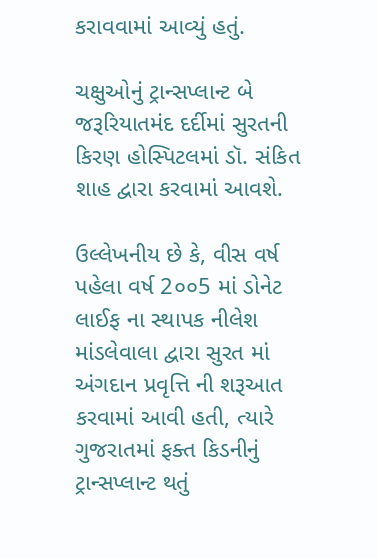કરાવવામાં આવ્યું હતું.

ચક્ષુઓનું ટ્રાન્સપ્લાન્ટ બે જરૂરિયાતમંદ દર્દીમાં સુરતની કિરણ હોસ્પિટલમાં ડૉ. સંકિત શાહ દ્વારા કરવામાં આવશે.

ઉલ્લેખનીય છે કે, વીસ વર્ષ પહેલા વર્ષ 2૦૦5 માં ડોનેટ લાઈફ ના સ્થાપક નીલેશ માંડલેવાલા દ્વારા સુરત માં અંગદાન પ્રવૃત્તિ ની શરૂઆત કરવામાં આવી હતી, ત્યારે ગુજરાતમાં ફક્ત કિડનીનું ટ્રાન્સપ્લાન્ટ થતું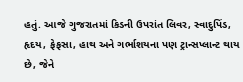હતું. આજે ગુજરાતમાં કિડની ઉપરાંત લિવર, સ્વાદુપિંડ, હૃદય, ફેફસા, હાથ અને ગર્ભાશયના પણ ટ્રાન્સપ્લાન્ટ થાય છે, જેને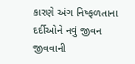કારણે અંગ નિષ્ફળતાના દર્દીઓને નવું જીવન જીવવાની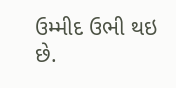ઉમ્મીદ ઉભી થઇ છે.